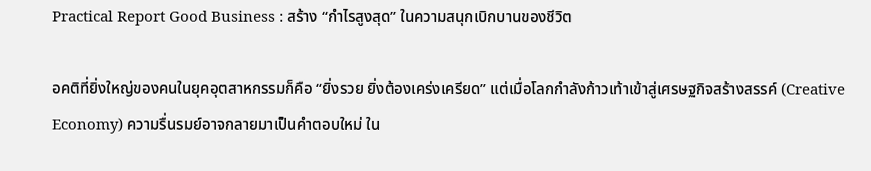Practical Report Good Business : สร้าง “กำไรสูงสุด” ในความสนุกเบิกบานของชีวิต

อคติที่ยิ่งใหญ่ของคนในยุคอุตสาหกรรมก็คือ “ยิ่งรวย ยิ่งต้องเคร่งเครียด” แต่เมื่อโลกกำลังก้าวเท้าเข้าสู่เศรษฐกิจสร้างสรรค์ (Creative Economy) ความรื่นรมย์อาจกลายมาเป็นคำตอบใหม่ ใน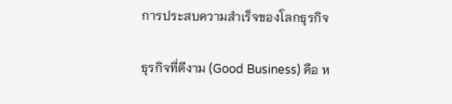การประสบความสำเร็จของโลกธุรกิจ

ธุรกิจที่ดีงาม (Good Business) คือ ห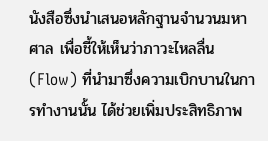นังสือซึ่งนำเสนอหลักฐานจำนวนมหาศาล เพื่อชี้ให้เห็นว่าภาวะไหลลื่น (Flow) ที่นำมาซึ่งความเบิกบานในการทำงานนั้น ได้ช่วยเพิ่มประสิทธิภาพ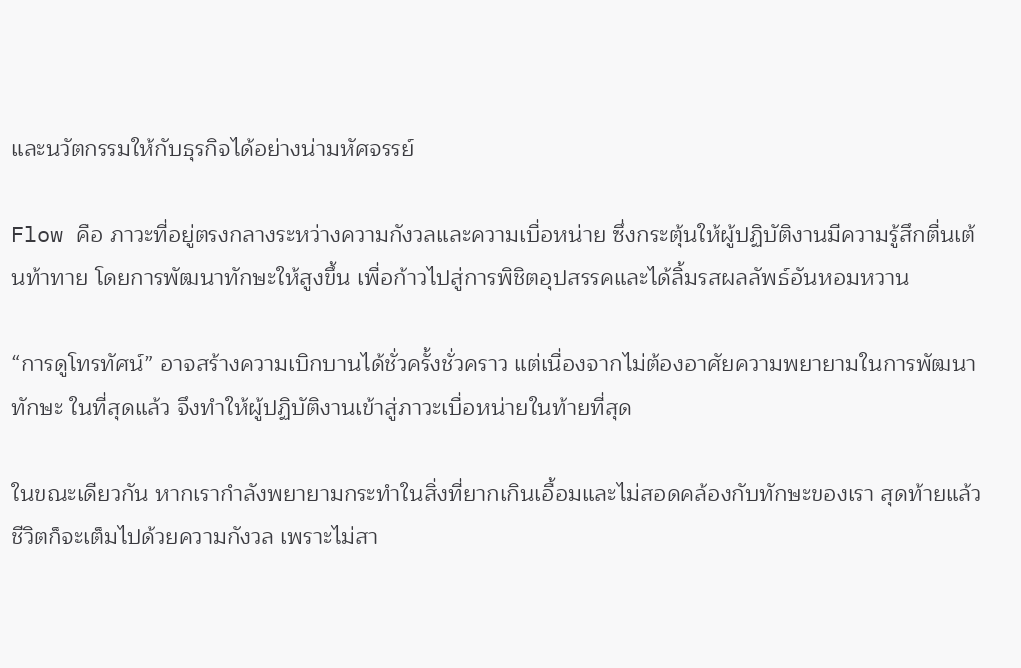และนวัตกรรมให้กับธุรกิจได้อย่างน่ามหัศจรรย์

Flow คือ ภาวะที่อยู่ตรงกลางระหว่างความกังวลและความเบื่อหน่าย ซึ่งกระตุ้นให้ผู้ปฏิบัติงานมีความรู้สึกตื่นเต้นท้าทาย โดยการพัฒนาทักษะให้สูงขึ้น เพื่อก้าวไปสู่การพิชิตอุปสรรคและได้ลิ้มรสผลลัพธ์อันหอมหวาน

“การดูโทรทัศน์” อาจสร้างความเบิกบานได้ชั่วครั้งชั่วคราว แต่เนื่องจากไม่ต้องอาศัยความพยายามในการพัฒนาทักษะ ในที่สุดแล้ว จึงทำให้ผู้ปฏิบัติงานเข้าสู่ภาวะเบื่อหน่ายในท้ายที่สุด

ในขณะเดียวกัน หากเรากำลังพยายามกระทำในสิ่งที่ยากเกินเอื้อมและไม่สอดคล้องกับทักษะของเรา สุดท้ายแล้ว ชีวิตก็จะเต็มไปด้วยความกังวล เพราะไม่สา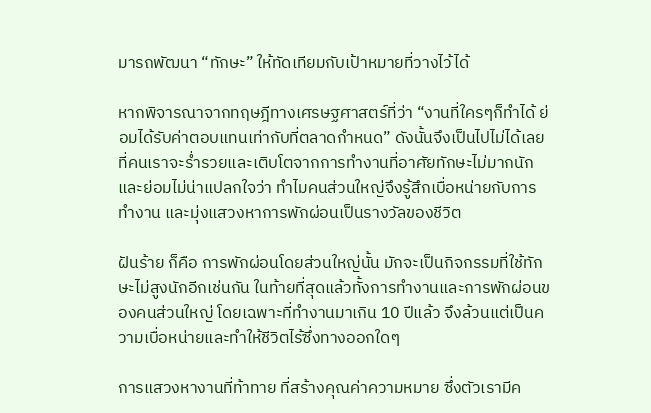มารถพัฒนา “ทักษะ” ให้ทัดเทียมกับเป้าหมายที่วางไว้ได้

หากพิจารณาจากทฤษฎีทางเศรษฐศาสตร์ที่ว่า “งานที่ใครๆก็ทำได้ ย่อมได้รับค่าตอบแทนเท่ากับที่ตลาดกำหนด” ดังนั้นจึงเป็นไปไม่ได้เลย ที่คนเราจะร่ำรวยและเติบโตจากการทำงานที่อาศัยทักษะไม่มากนัก และย่อมไม่น่าแปลกใจว่า ทำไมคนส่วนใหญ่จึงรู้สึกเบื่อหน่ายกับการทำงาน และมุ่งแสวงหาการพักผ่อนเป็นรางวัลของชีวิต

ฝันร้าย ก็คือ การพักผ่อนโดยส่วนใหญ่นั้น มักจะเป็นกิจกรรมที่ใช้ทักษะไม่สูงนักอีกเช่นกัน ในท้ายที่สุดแล้วทั้งการทำงานและการพักผ่อนของคนส่วนใหญ่ โดยเฉพาะที่ทำงานมาเกิน 10 ปีแล้ว จึงล้วนแต่เป็นความเบื่อหน่ายและทำให้ชีวิตไร้ซึ่งทางออกใดๆ

การแสวงหางานที่ท้าทาย ที่สร้างคุณค่าความหมาย ซึ่งตัวเรามีค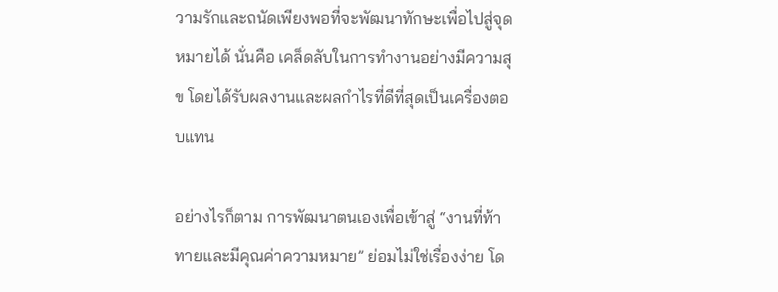วามรักและถนัดเพียงพอที่จะพัฒนาทักษะเพื่อไปสู่จุดหมายได้ นั่นคือ เคล็ดลับในการทำงานอย่างมีความสุข โดยได้รับผลงานและผลกำไรที่ดีที่สุดเป็นเครื่องตอบแทน

อย่างไรก็ตาม การพัฒนาตนเองเพื่อเข้าสู่ “งานที่ท้าทายและมีคุณค่าความหมาย” ย่อมไม่ใช่เรื่องง่าย โด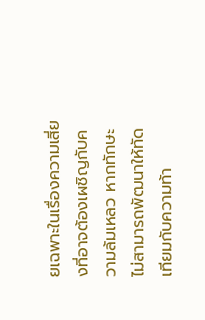ยเฉพาะในเรื่องความเสี่ยงที่อาจต้องเผชิญกับความล้มเหลว หากทักษะไม่สามารถพัฒนาให้ทัดเทียมกับความท้า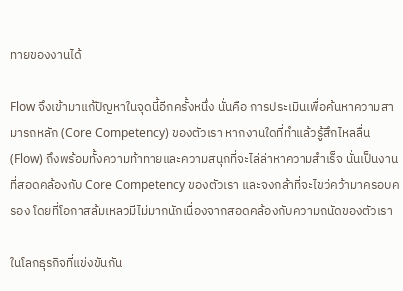ทายของงานได้

Flow จึงเข้ามาแก้ปัญหาในจุดนี้อีกครั้งหนึ่ง นั่นคือ การประเมินเพื่อค้นหาความสามารถหลัก (Core Competency) ของตัวเรา หากงานใดที่ทำแล้วรู้สึกไหลลื่น (Flow) ถึงพร้อมทั้งความท้าทายและความสนุกที่จะไล่ล่าหาความสำเร็จ นั่นเป็นงานที่สอดคล้องกับ Core Competency ของตัวเรา และจงกล้าที่จะไขว่คว้ามาครอบครอง โดยที่โอกาสล้มเหลวมีไม่มากนักเนื่องจากสอดคล้องกับความถนัดของตัวเรา

ในโลกธุรกิจที่แข่งขันกัน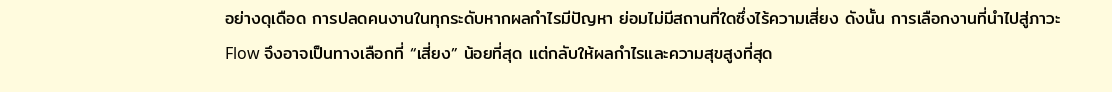อย่างดุเดือด การปลดคนงานในทุกระดับหากผลกำไรมีปัญหา ย่อมไม่มีสถานที่ใดซึ่งไร้ความเสี่ยง ดังนั้น การเลือกงานที่นำไปสู่ภาวะ Flow จึงอาจเป็นทางเลือกที่ “เสี่ยง” น้อยที่สุด แต่กลับให้ผลกำไรและความสุขสูงที่สุด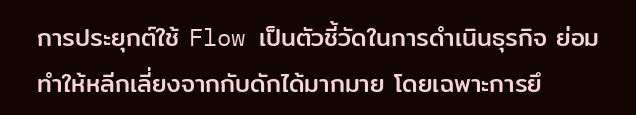การประยุกต์ใช้ Flow เป็นตัวชี้วัดในการดำเนินธุรกิจ ย่อมทำให้หลีกเลี่ยงจากกับดักได้มากมาย โดยเฉพาะการยึ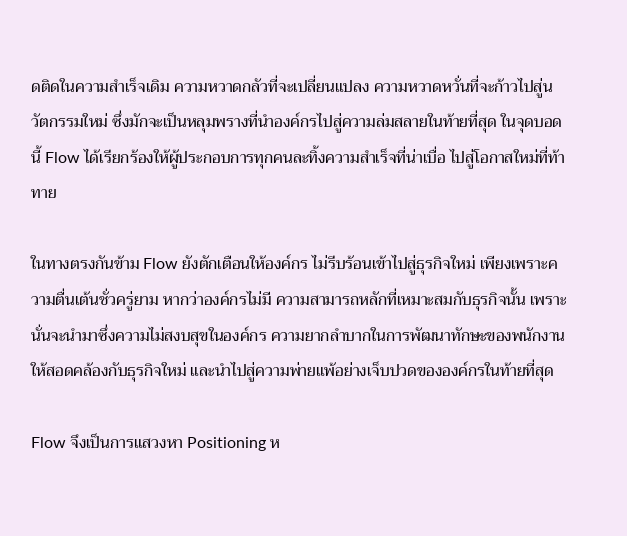ดติดในความสำเร็จเดิม ความหวาดกลัวที่จะเปลี่ยนแปลง ความหวาดหวั่นที่จะก้าวไปสู่นวัตกรรมใหม่ ซึ่งมักจะเป็นหลุมพรางที่นำองค์กรไปสู่ความล่มสลายในท้ายที่สุด ในจุดบอดนี้ Flow ได้เรียกร้องให้ผู้ประกอบการทุกคนละทิ้งความสำเร็จที่น่าเบื่อ ไปสู่โอกาสใหม่ที่ท้าทาย

ในทางตรงกันข้าม Flow ยังตักเตือนให้องค์กร ไม่รีบร้อนเข้าไปสู่ธุรกิจใหม่ เพียงเพราะความตื่นเต้นชั่วครู่ยาม หากว่าองค์กรไม่มี ความสามารถหลักที่เหมาะสมกับธุรกิจนั้น เพราะนั่นจะนำมาซึ่งความไม่สงบสุขในองค์กร ความยากลำบากในการพัฒนาทักษะของพนักงานให้สอดคล้องกับธุรกิจใหม่ และนำไปสู่ความพ่ายแพ้อย่างเจ็บปวดขององค์กรในท้ายที่สุด

Flow จึงเป็นการแสวงหา Positioning ห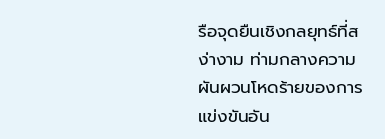รือจุดยืนเชิงกลยุทธ์ที่สง่างาม ท่ามกลางความผันผวนโหดร้ายของการแข่งขันอัน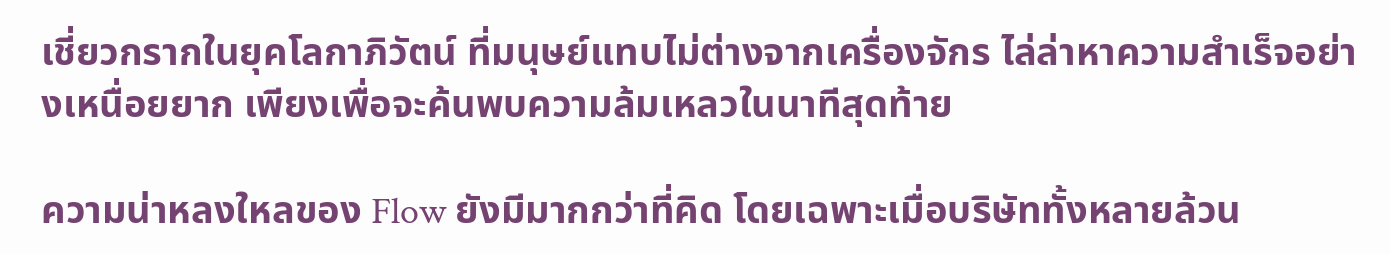เชี่ยวกรากในยุคโลกาภิวัตน์ ที่มนุษย์แทบไม่ต่างจากเครื่องจักร ไล่ล่าหาความสำเร็จอย่างเหนื่อยยาก เพียงเพื่อจะค้นพบความล้มเหลวในนาทีสุดท้าย

ความน่าหลงใหลของ Flow ยังมีมากกว่าที่คิด โดยเฉพาะเมื่อบริษัททั้งหลายล้วน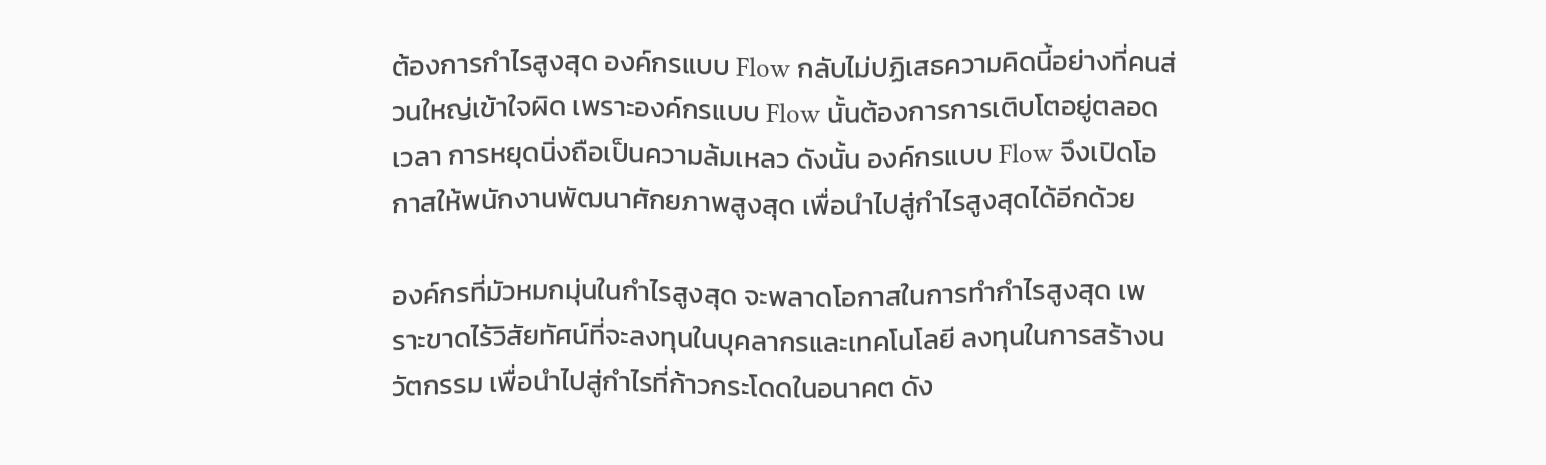ต้องการกำไรสูงสุด องค์กรแบบ Flow กลับไม่ปฏิเสธความคิดนี้อย่างที่คนส่วนใหญ่เข้าใจผิด เพราะองค์กรแบบ Flow นั้นต้องการการเติบโตอยู่ตลอดเวลา การหยุดนิ่งถือเป็นความล้มเหลว ดังนั้น องค์กรแบบ Flow จึงเปิดโอกาสให้พนักงานพัฒนาศักยภาพสูงสุด เพื่อนำไปสู่กำไรสูงสุดได้อีกด้วย

องค์กรที่มัวหมกมุ่นในกำไรสูงสุด จะพลาดโอกาสในการทำกำไรสูงสุด เพราะขาดไร้วิสัยทัศน์ที่จะลงทุนในบุคลากรและเทคโนโลยี ลงทุนในการสร้างนวัตกรรม เพื่อนำไปสู่กำไรที่ก้าวกระโดดในอนาคต ดัง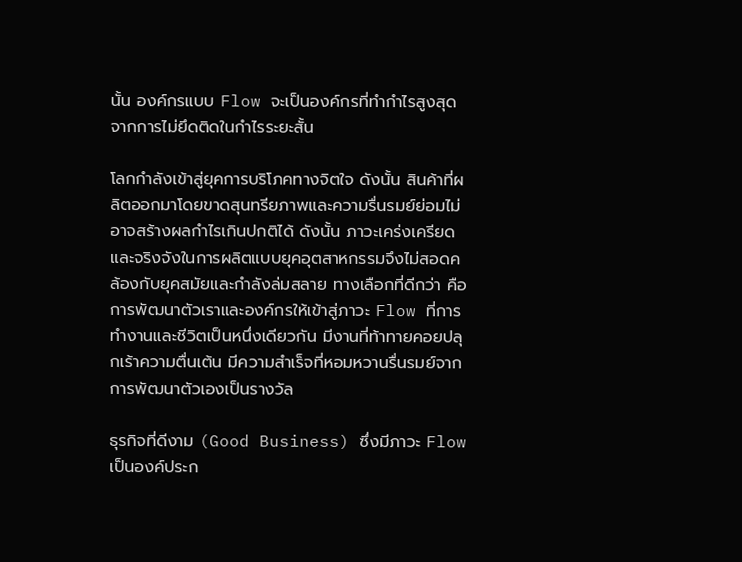นั้น องค์กรแบบ Flow จะเป็นองค์กรที่ทำกำไรสูงสุด จากการไม่ยึดติดในกำไรระยะสั้น

โลกกำลังเข้าสู่ยุคการบริโภคทางจิตใจ ดังนั้น สินค้าที่ผลิตออกมาโดยขาดสุนทรียภาพและความรื่นรมย์ย่อมไม่อาจสร้างผลกำไรเกินปกติได้ ดังนั้น ภาวะเคร่งเครียดและจริงจังในการผลิตแบบยุคอุตสาหกรรมจึงไม่สอดคล้องกับยุคสมัยและกำลังล่มสลาย ทางเลือกที่ดีกว่า คือ การพัฒนาตัวเราและองค์กรให้เข้าสู่ภาวะ Flow ที่การทำงานและชีวิตเป็นหนึ่งเดียวกัน มีงานที่ท้าทายคอยปลุกเร้าความตื่นเต้น มีความสำเร็จที่หอมหวานรื่นรมย์จากการพัฒนาตัวเองเป็นรางวัล

ธุรกิจที่ดีงาม (Good Business) ซึ่งมีภาวะ Flow เป็นองค์ประก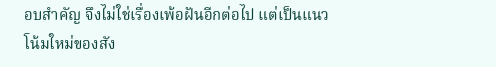อบสำคัญ จึงไม่ใช่เรื่องเพ้อฝันอีกต่อไป แต่เป็นแนวโน้มใหม่ของสัง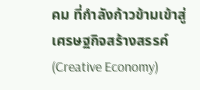คม ที่กำลังก้าวข้ามเข้าสู่เศรษฐกิจสร้างสรรค์ (Creative Economy)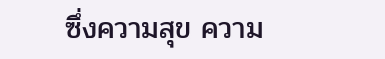ซึ่งความสุข ความ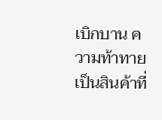เบิกบาน ความท้าทาย เป็นสินค้าที่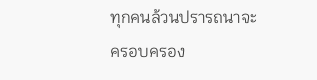ทุกคนล้วนปรารถนาจะครอบครอง